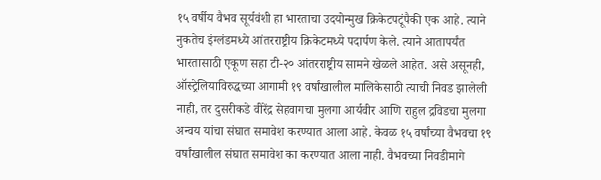१५ वर्षीय वैभव सूर्यवंशी हा भारताचा उदयोन्मुख क्रिकेटपटूंपैकी एक आहे. त्याने नुकतेच इंग्लंडमध्ये आंतरराष्ट्रीय क्रिकेटमध्ये पदार्पण केले. त्याने आतापर्यंत भारतासाठी एकूण सहा टी-२० आंतरराष्ट्रीय सामने खेळले आहेत. असे असूनही, ऑस्ट्रेलियाविरुद्धच्या आगामी १९ वर्षांखालील मालिकेसाठी त्याची निवड झालेली नाही, तर दुसरीकडे वीरेंद्र सेहवागचा मुलगा आर्यवीर आणि राहुल द्रविडचा मुलगा अन्वय यांचा संघात समावेश करण्यात आला आहे. केवळ १५ वर्षांच्या वैभवचा १९ वर्षांखालील संघात समावेश का करण्यात आला नाही. वैभवच्या निवडीमागे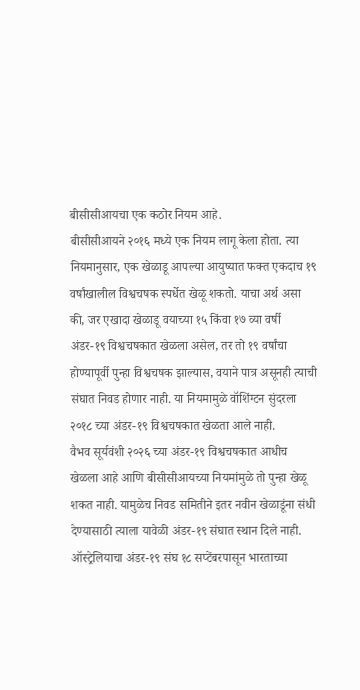बीसीसीआयचा एक कठोर नियम आहे.
बीसीसीआयने २०१६ मध्ये एक नियम लागू केला होता. त्या नियमानुसार, एक खेळाडू आपल्या आयुष्यात फक्त एकदाच १९ वर्षांखालील विश्वचषक स्पर्धेत खेळू शकतो. याचा अर्थ असा की, जर एखादा खेळाडू वयाच्या १५ किंवा १७ व्या वर्षी अंडर-१९ विश्वचषकात खेळला असेल, तर तो १९ वर्षांचा होण्यापूर्वी पुन्हा विश्वचषक झाल्यास, वयाने पात्र असूनही त्याची संघात निवड होणार नाही. या नियमामुळे वॉशिंग्टन सुंदरला २०१८ च्या अंडर-१९ विश्वचषकात खेळता आले नाही.
वैभव सूर्यवंशी २०२६ च्या अंडर-१९ विश्वचषकात आधीच खेळला आहे आणि बीसीसीआयच्या नियमांमुळे तो पुन्हा खेळू शकत नाही. यामुळेच निवड समितीने इतर नवीन खेळाडूंना संधी देण्यासाठी त्याला यावेळी अंडर-१९ संघात स्थान दिले नाही. ऑस्ट्रेलियाचा अंडर-१९ संघ १८ सप्टेंबरपासून भारताच्या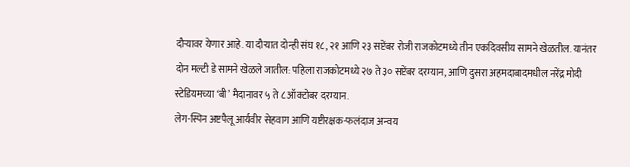दौऱ्यावर येणार आहे. या दौऱ्यात दोन्ही संघ १८, २१ आणि २३ सप्टेंबर रोजी राजकोटमध्ये तीन एकदिवसीय सामने खेळतील. यानंतर दोन मल्टी डे सामने खेळले जातील: पहिला राजकोटमध्ये २७ ते ३० सप्टेंबर दरम्यान, आणि दुसरा अहमदाबादमधील नरेंद्र मोदी स्टेडियमच्या ‘बी’ मैदानावर ५ ते ८ ऑक्टोबर दरम्यान.
लेग-स्पिन अष्टपैलू आर्यवीर सेहवाग आणि यष्टीरक्षक-फलंदाज अन्वय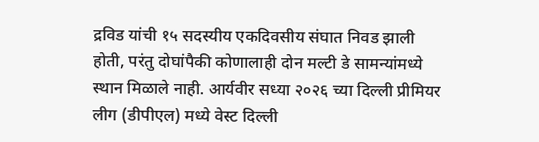द्रविड यांची १५ सदस्यीय एकदिवसीय संघात निवड झाली होती, परंतु दोघांपैकी कोणालाही दोन मल्टी डे सामन्यांमध्ये स्थान मिळाले नाही. आर्यवीर सध्या २०२६ च्या दिल्ली प्रीमियर लीग (डीपीएल) मध्ये वेस्ट दिल्ली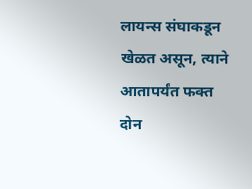लायन्स संघाकडून खेळत असून, त्याने आतापर्यंत फक्त दोन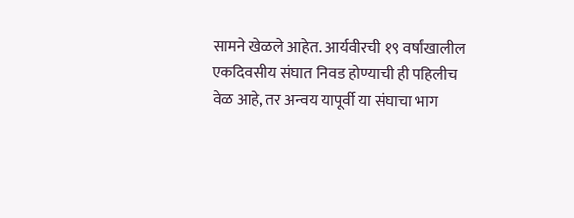सामने खेळले आहेत. आर्यवीरची १९ वर्षांखालील एकदिवसीय संघात निवड होण्याची ही पहिलीच वेळ आहे, तर अन्वय यापूर्वी या संघाचा भाग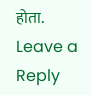होता.
Leave a Reply